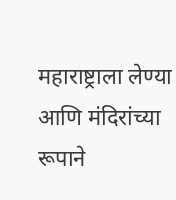महाराष्ट्राला लेण्या आणि मंदिरांच्या रूपाने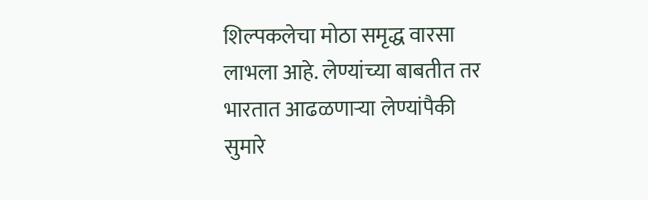शिल्पकलेचा मोठा समृद्ध वारसा लाभला आहे. लेण्यांच्या बाबतीत तर भारतात आढळणाऱ्या लेण्यांपैकी सुमारे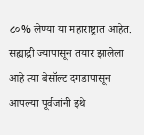८०% लेण्या या महाराष्ट्रात आहेत. सह्याद्री ज्यापासून तयार झालेला आहे त्या बेसॉल्ट दगडापासून आपल्या पूर्वजांनी इथे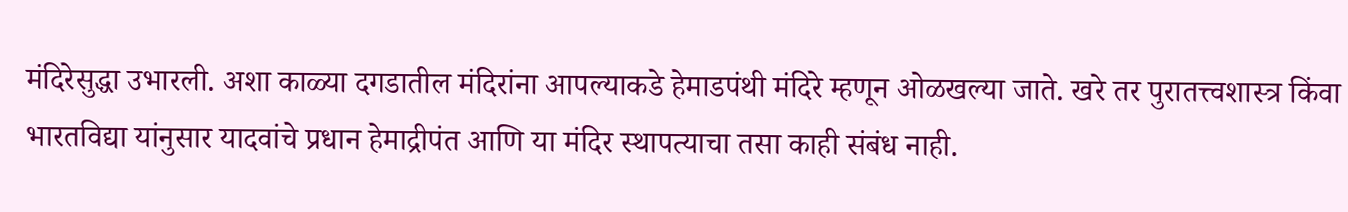मंदिरेसुद्धा उभारली. अशा काळ्या दगडातील मंदिरांना आपल्याकडे हेमाडपंथी मंदिरे म्हणून ओळखल्या जाते. खरे तर पुरातत्त्वशास्त्र किंवा भारतविद्या यांनुसार यादवांचे प्रधान हेमाद्रीपंत आणि या मंदिर स्थापत्याचा तसा काही संबंध नाही.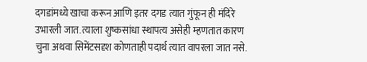दगडांमध्ये खाचा करून आणि इतर दगड त्यात गुंफून ही मंदिरे उभारली जात. त्याला शुष्कसांधा स्थापत्य असेही म्हणतात कारण चुना अथवा सिमेंटसदृश कोणताही पदार्थ त्यात वापरला जात नसे.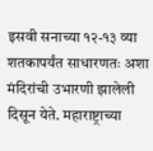इसवी सनाच्या १२-१३ व्या शतकापर्यंत साधारणतः अशा मंदिरांची उभारणी झालेली दिसून येते. महाराष्ट्राच्या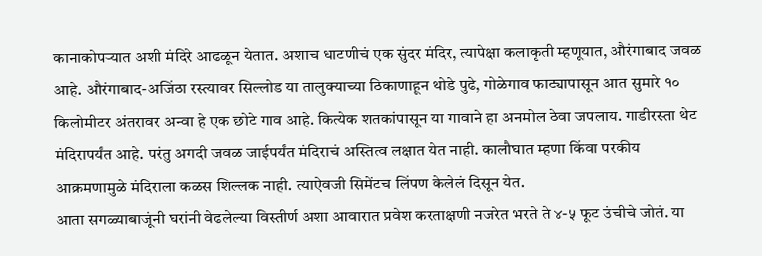कानाकोपऱ्यात अशी मंदिरे आढळून येतात. अशाच धाटणीचं एक सुंदर मंदिर, त्यापेक्षा कलाकृती म्हणूयात, औरंगाबाद जवळ आहे. औरंगाबाद-अजिंठा रस्त्यावर सिल्लोड या तालुक्याच्या ठिकाणाहून थोडे पुढे, गोळेगाव फाट्यापासून आत सुमारे १० किलोमीटर अंतरावर अन्वा हे एक छोटे गाव आहे. कित्येक शतकांपासून या गावाने हा अनमोल ठेवा जपलाय. गाडीरस्ता थेट मंदिरापर्यंत आहे. परंतु अगदी जवळ जाईपर्यंत मंदिराचं अस्तित्व लक्षात येत नाही. कालौघात म्हणा किंवा परकीय आक्रमणामुळे मंदिराला कळस शिल्लक नाही. त्याऐवजी सिमेंटच लिंपण केलेलं दिसून येत.
आता सगळ्याबाजूंनी घरांनी वेढलेल्या विस्तीर्ण अशा आवारात प्रवेश करताक्षणी नजरेत भरते ते ४-५ फूट उंचीचे जोतं. या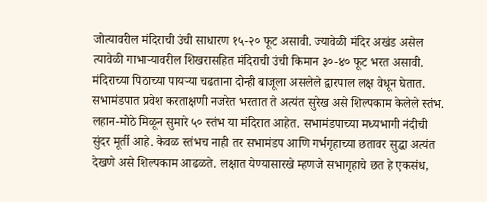जोत्यावरील मंदिराची उंची साधारण १५-२० फूट असावी. ज्यावेळी मंदिर अखंड असेल त्यावेळी गाभाऱ्यावरील शिखरासहित मंदिराची उंची किमान ३०-४० फूट भरत असावी. मंदिराच्या पिठाच्या पायऱ्या चढताना दोन्ही बाजूला असलेले द्वारपाल लक्ष वेधून घेतात. सभामंडपात प्रवेश करताक्षणी नजरेत भरतात ते अत्यंत सुरेख असे शिल्पकाम केलेले स्तंभ. लहान-मोठे मिळून सुमारे ५० स्तंभ या मंदिरात आहेत. सभामंडपाच्या मध्यभागी नंदीची सुंदर मूर्ती आहे. केवळ स्तंभच नाही तर सभामंडप आणि गर्भगृहाच्या छतावर सुद्धा अत्यंत देखणे असे शिल्पकाम आढळते. लक्षात येण्यासारखे म्हणजे सभागृहाचे छत हे एकसंध,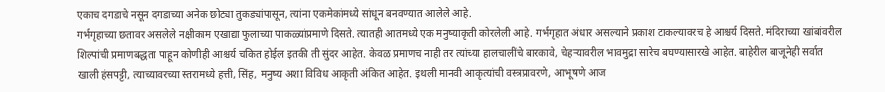एकाच दगडाचे नसून दगडाच्या अनेक छोट्या तुकड्यांपासून, त्यांना एकमेकांमध्ये सांधून बनवण्यात आलेले आहे.
गर्भगृहाच्या छतावर असलेले नक्षीकाम एखाद्या फुलाच्या पाकळ्यांप्रमाणे दिसते. त्यातही आतमध्ये एक मनुष्याकृती कोरलेली आहे. गर्भगृहात अंधार असल्याने प्रकाश टाकल्यावरच हे आश्चर्य दिसते. मंदिराच्या खांबांवरील शिल्पांची प्रमाणबद्धता पाहून कोणीही आश्चर्य चकित होईल इतकी ती सुंदर आहेत. केवळ प्रमाणच नाही तर त्यांच्या हालचालींचे बारकावे, चेहऱ्यावरील भावमुद्रा सारेच बघण्यासारखे आहेत. बाहेरील बाजूनेही सर्वात खाली हंसपट्टी, त्याच्यावरच्या स्तरामध्ये हत्ती, सिंह, मनुष्य अशा विविध आकृती अंकित आहेत. इथली मानवी आकृत्यांची वस्त्रप्रावरणे, आभूषणे आज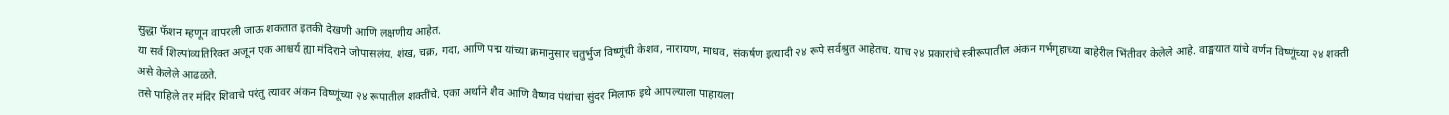सुद्धा फॅशन म्हणून वापरली जाऊ शकतात इतकी देखणी आणि लक्षणीय आहेत.
या सर्व शिल्पांव्यतिरिक्त अजून एक आश्चर्य ह्या मंदिराने जोपासलंय. शंख, चक्र, गदा, आणि पद्म यांच्या क्रमानुसार चतुर्भुज विष्णूंची केशव, नारायण, माधव, संकर्षण इत्यादी २४ रूपे सर्वश्रुत आहेतच. याच २४ प्रकारांचे स्त्रीरूपातील अंकन गर्भगृहाच्या बाहेरील भिंतीवर केलेले आहे. वाङ्मयात यांचे वर्णन विष्णूंच्या २४ शक्ती असे केलेले आढळते.
तसे पाहिले तर मंदिर शिवाचे परंतु त्यावर अंकन विष्णूंच्या २४ रूपातील शक्तींचे. एका अर्थाने शैव आणि वैष्णव पंथांचा सुंदर मिलाफ इथे आपल्याला पाहायला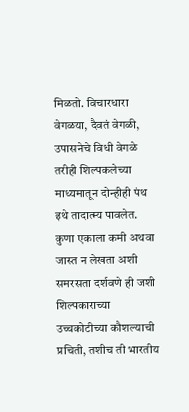मिळतो. विचारधारा वेगळया, दैवतं वेगळी, उपासनेचे विधी वेगळे तरीही शिल्पकलेच्या माध्यमातून दोन्हीही पंथ इथे तादात्म्य पावलेत. कुणा एकाला कमी अथवा जास्त न लेखता अशी समरसता दर्शवणे ही जशी शिल्पकाराच्या उच्चकोटीच्या कौशल्याची प्रचिती, तशीच ती भारतीय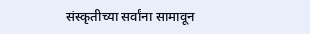संस्कृतीच्या सर्वांना सामावून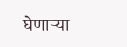घेणाऱ्या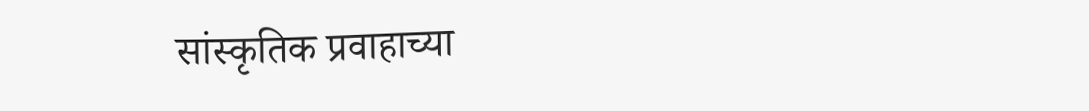सांस्कृतिक प्रवाहाच्या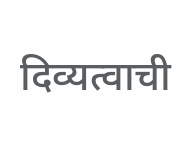दिव्यत्वाची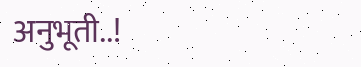अनुभूती..!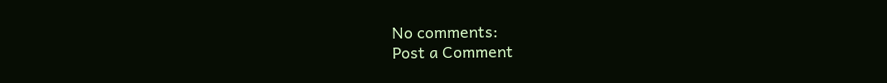No comments:
Post a Comment